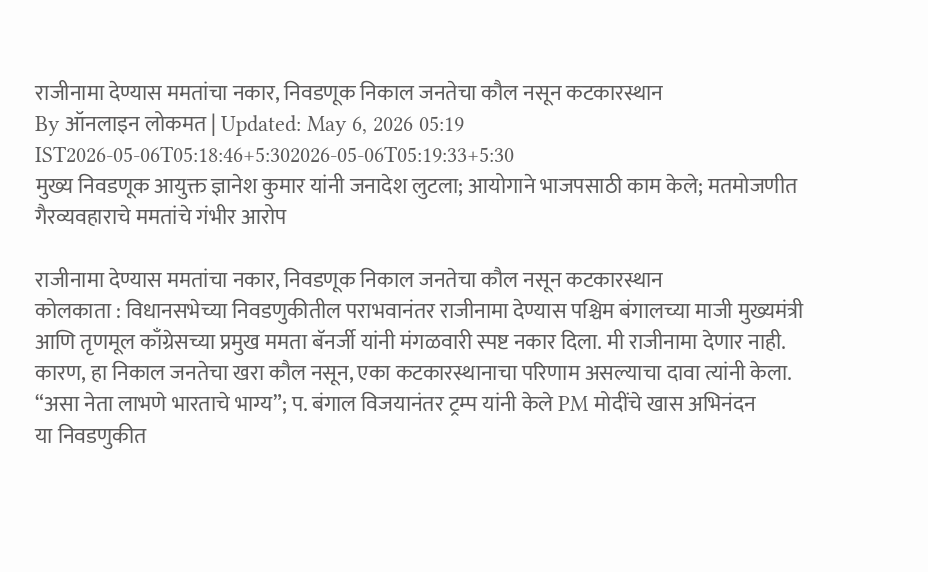राजीनामा देण्यास ममतांचा नकार, निवडणूक निकाल जनतेचा कौल नसून कटकारस्थान
By ऑनलाइन लोकमत | Updated: May 6, 2026 05:19 IST2026-05-06T05:18:46+5:302026-05-06T05:19:33+5:30
मुख्य निवडणूक आयुक्त ज्ञानेश कुमार यांनी जनादेश लुटला; आयोगाने भाजपसाठी काम केले; मतमोजणीत गैरव्यवहाराचे ममतांचे गंभीर आरोप

राजीनामा देण्यास ममतांचा नकार, निवडणूक निकाल जनतेचा कौल नसून कटकारस्थान
कोलकाता : विधानसभेच्या निवडणुकीतील पराभवानंतर राजीनामा देण्यास पश्चिम बंगालच्या माजी मुख्यमंत्री आणि तृणमूल काँग्रेसच्या प्रमुख ममता बॅनर्जी यांनी मंगळवारी स्पष्ट नकार दिला. मी राजीनामा देणार नाही. कारण, हा निकाल जनतेचा खरा कौल नसून, एका कटकारस्थानाचा परिणाम असल्याचा दावा त्यांनी केला.
“असा नेता लाभणे भारताचे भाग्य”; प. बंगाल विजयानंतर ट्रम्प यांनी केले PM मोदींचे खास अभिनंदन
या निवडणुकीत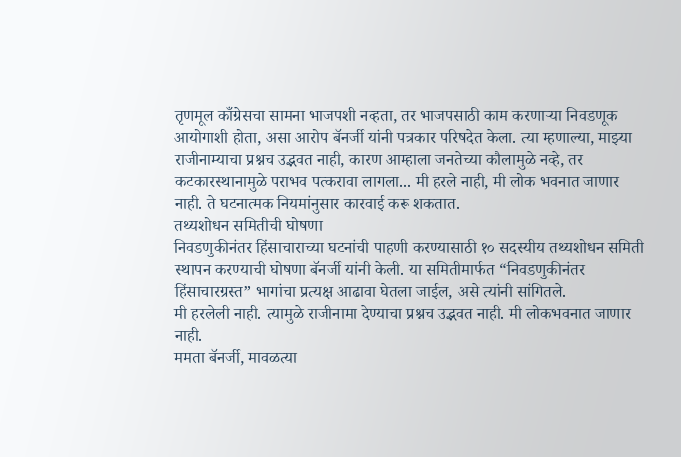तृणमूल काँग्रेसचा सामना भाजपशी नव्हता, तर भाजपसाठी काम करणाऱ्या निवडणूक आयोगाशी होता, असा आरोप बॅनर्जी यांनी पत्रकार परिषदेत केला. त्या म्हणाल्या, माझ्या राजीनाम्याचा प्रश्नच उद्भवत नाही, कारण आम्हाला जनतेच्या कौलामुळे नव्हे, तर कटकारस्थानामुळे पराभव पत्करावा लागला... मी हरले नाही, मी लोक भवनात जाणार नाही. ते घटनात्मक नियमांनुसार कारवाई करू शकतात.
तथ्यशोधन समितीची घोषणा
निवडणुकीनंतर हिंसाचाराच्या घटनांची पाहणी करण्यासाठी १० सदस्यीय तथ्यशोधन समिती स्थापन करण्याची घोषणा बॅनर्जी यांनी केली. या समितीमार्फत “निवडणुकीनंतर हिंसाचारग्रस्त” भागांचा प्रत्यक्ष आढावा घेतला जाईल, असे त्यांनी सांगितले.
मी हरलेली नाही. त्यामुळे राजीनामा देण्याचा प्रश्नच उद्भवत नाही. मी लोकभवनात जाणार नाही.
ममता बॅनर्जी, मावळत्या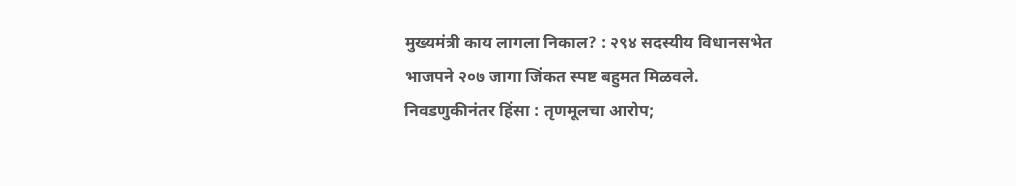मुख्यमंत्री काय लागला निकाल? : २९४ सदस्यीय विधानसभेत भाजपने २०७ जागा जिंकत स्पष्ट बहुमत मिळवले.
निवडणुकीनंतर हिंसा : तृणमूलचा आरोप;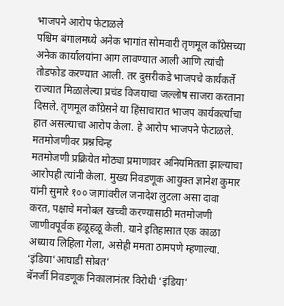भाजपने आरोप फेटाळले
पश्चिम बंगालमध्ये अनेक भागांत सोमवारी तृणमूल काँग्रेसच्या अनेक कार्यालयांना आग लावण्यात आली आणि त्यांची तोडफोड करण्यात आली. तर दुसरीकडे भाजपचे कार्यकर्ते राज्यात मिळालेल्या प्रचंड विजयाचा जल्लोष साजरा करताना दिसले. तृणमूल काँग्रेसने या हिंसाचारात भाजप कार्यकर्त्यांचा हात असल्याचा आरोप केला. हे आरोप भाजपने फेटाळले.
मतमोजणीवर प्रश्नचिन्ह
मतमोजणी प्रक्रियेत मोठ्या प्रमाणावर अनियमितता झाल्याचा आरोपही त्यांनी केला. मुख्य निवडणूक आयुक्त ज्ञानेश कुमार यांनी सुमारे १०० जागांवरील जनादेश लुटला असा दावा करत, पक्षाचे मनोबल खच्ची करण्यासाठी मतमोजणी जाणीवपूर्वक हळूहळू केली. याने इतिहासात एक काळा अध्याय लिहिला गेला, असेही ममता ठामपणे म्हणाल्या.
‘इंडिया’आघाडी सोबत’
बॅनर्जी निवडणूक निकालानंतर विरोधी ‘इंडिया’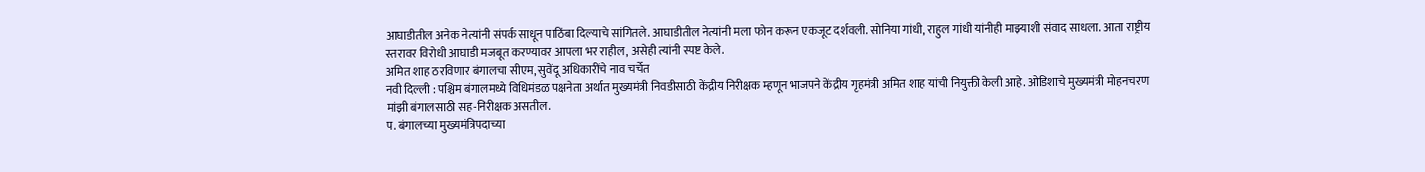आघाडीतील अनेक नेत्यांनी संपर्क साधून पाठिंबा दिल्याचे सांगितले. आघाडीतील नेत्यांनी मला फोन करून एकजूट दर्शवली. सोनिया गांधी, राहुल गांधी यांनीही माझ्याशी संवाद साधला. आता राष्ट्रीय स्तरावर विरोधी आघाडी मजबूत करण्यावर आपला भर राहील, असेही त्यांनी स्पष्ट केले.
अमित शाह ठरविणार बंगालचा सीएम, सुवेंदू अधिकारींचे नाव चर्चेत
नवी दिल्ली : पश्चिम बंगालमध्ये विधिमंडळ पक्षनेता अर्थात मुख्यमंत्री निवडीसाठी केंद्रीय निरीक्षक म्हणून भाजपने केंद्रीय गृहमंत्री अमित शाह यांची नियुक्ती केली आहे. ओडिशाचे मुख्यमंत्री मोहनचरण मांझी बंगालसाठी सह-निरीक्षक असतील.
प. बंगालच्या मुख्यमंत्रिपदाच्या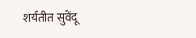शर्यतीत सुवेंदू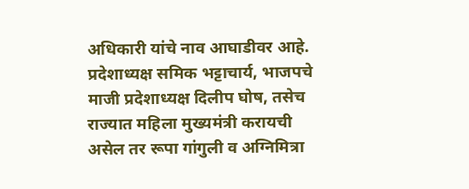अधिकारी यांचे नाव आघाडीवर आहे. प्रदेशाध्यक्ष समिक भट्टाचार्य, भाजपचे माजी प्रदेशाध्यक्ष दिलीप घोष, तसेच राज्यात महिला मुख्यमंत्री करायची असेल तर रूपा गांगुली व अग्निमित्रा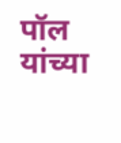पॉल यांच्या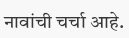नावांची चर्चा आहे.